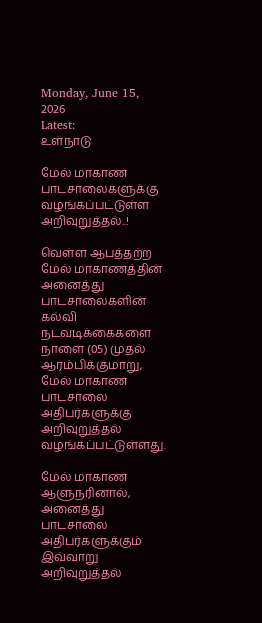Monday, June 15, 2026
Latest:
உள்நாடு

மேல் மாகாண பாடசாலைகளுக்கு வழங்கப்பட்டுள்ள அறிவுறுத்தல்..!

வெள்ள ஆபத்தற்ற மேல் மாகாணத்தின் அனைத்து பாடசாலைகளின் கல்வி நடவடிக்கைகளை நாளை (05) முதல் ஆரம்பிக்குமாறு, மேல் மாகாண பாடசாலை அதிபர்களுக்கு அறிவுறுத்தல் வழங்கப்பட்டுள்ளது.

மேல் மாகாண ஆளுநரினால், அனைத்து பாடசாலை அதிபர்களுக்கும் இவ்வாறு அறிவுறுத்தல்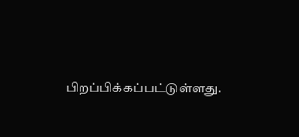பிறப்பிக்கப்பட்டுள்ளது.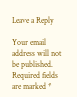Leave a Reply

Your email address will not be published. Required fields are marked *